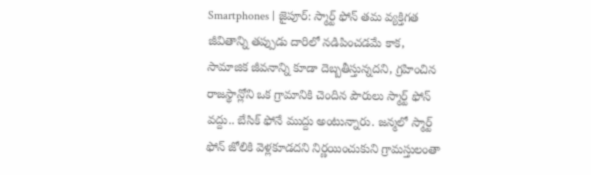Smartphones | జైపూర్: స్మార్ట్ ఫోన్ తమ వ్యక్తిగత జీవితాన్ని తప్పుడు దారిలో నడిపించడమే కాక, సామాజిక జీవనాన్ని కూడా దెబ్బతీస్తున్నదని, గ్రహించిన రాజస్థాన్లోని ఒక గ్రామానికి చెందిన పౌరులు స్మార్ట్ ఫోన్ వద్దు.. బేసిక్ ఫోనే ముద్దు అంటున్నారు. జన్మలో స్మార్ట్ ఫోన్ జోలికి వెళ్లకూడదని నిర్ణయించుకుని గ్రామస్తులంతా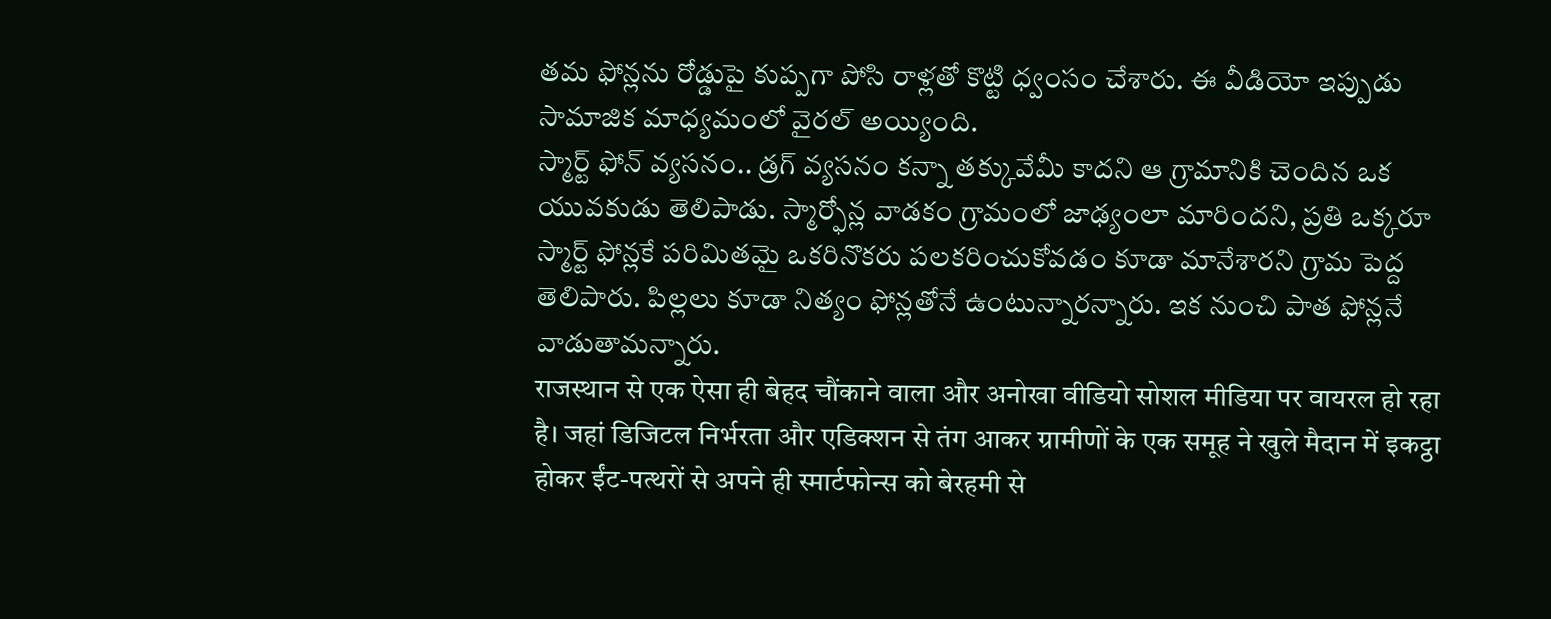తమ ఫోన్లను రోడ్డుపై కుప్పగా పోసి రాళ్లతో కొట్టి ధ్వంసం చేశారు. ఈ వీడియో ఇప్పుడు సామాజిక మాధ్యమంలో వైరల్ అయ్యింది.
స్మార్ట్ ఫోన్ వ్యసనం.. డ్రగ్ వ్యసనం కన్నా తక్కువేమీ కాదని ఆ గ్రామానికి చెందిన ఒక యువకుడు తెలిపాడు. స్మార్ఫోన్ల వాడకం గ్రామంలో జాఢ్యంలా మారిందని, ప్రతి ఒక్కరూ స్మార్ట్ ఫోన్లకే పరిమితమై ఒకరినొకరు పలకరించుకోవడం కూడా మానేశారని గ్రామ పెద్ద తెలిపారు. పిల్లలు కూడా నిత్యం ఫోన్లతోనే ఉంటున్నారన్నారు. ఇక నుంచి పాత ఫోన్లనే వాడుతామన్నారు.
राजस्थान से एक ऐसा ही बेहद चौंकाने वाला और अनोखा वीडियो सोशल मीडिया पर वायरल हो रहा है। जहां डिजिटल निर्भरता और एडिक्शन से तंग आकर ग्रामीणों के एक समूह ने खुले मैदान में इकट्ठा होकर ईंट-पत्थरों से अपने ही स्मार्टफोन्स को बेरहमी से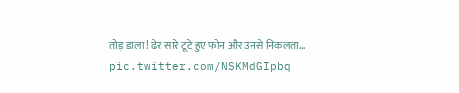तोड़ डाला! ढेर सारे टूटे हुए फोन और उनसे निकलता… pic.twitter.com/NSKMdGIpbq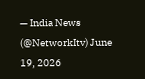— India News (@NetworkItv) June 19, 2026